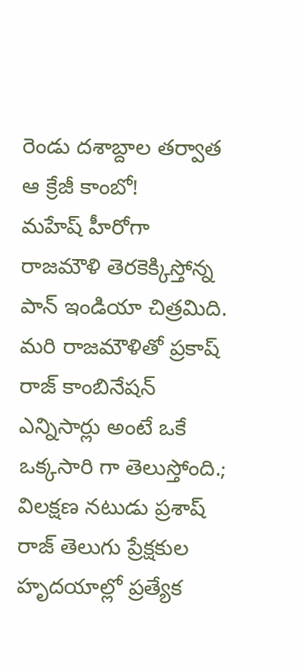రెండు దశాబ్దాల తర్వాత ఆ క్రేజీ కాంబో!
మహేష్ హీరోగా రాజమౌళి తెరకెక్కిస్తోన్న పాన్ ఇండియా చిత్రమిది. మరి రాజమౌళితో ప్రకాష్ రాజ్ కాంబినేషన్ ఎన్నిసార్లు అంటే ఒకే ఒక్కసారి గా తెలుస్తోంది.;
విలక్షణ నటుడు ప్రశాష్ రాజ్ తెలుగు ప్రేక్షకుల హృదయాల్లో ప్రత్యేక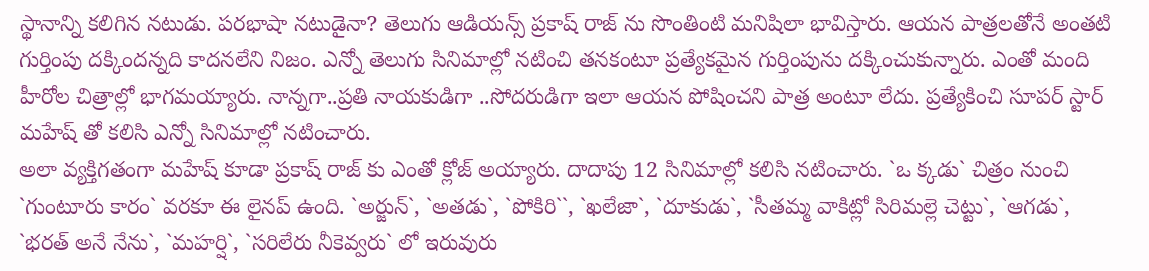స్థానాన్ని కలిగిన నటుడు. పరభాషా నటుడైనా? తెలుగు ఆడియన్స్ ప్రకాష్ రాజ్ ను సొంతింటి మనిషిలా భావిస్తారు. ఆయన పాత్రలతోనే అంతటి గుర్తింపు దక్కిందన్నది కాదనలేని నిజం. ఎన్నో తెలుగు సినిమాల్లో నటించి తనకంటూ ప్రత్యేకమైన గుర్తింపును దక్కించుకున్నారు. ఎంతో మంది హీరోల చిత్రాల్లో భాగమయ్యారు. నాన్నగా..ప్రతి నాయకుడిగా ..సోదరుడిగా ఇలా ఆయన పోషించని పాత్ర అంటూ లేదు. ప్రత్యేకించి సూపర్ స్టార్ మహేష్ తో కలిసి ఎన్నో సినిమాల్లో నటించారు.
అలా వ్యక్తిగతంగా మహేష్ కూడా ప్రకాష్ రాజ్ కు ఎంతో క్లోజ్ అయ్యారు. దాదాపు 12 సినిమాల్లో కలిసి నటించారు. `ఒ క్కడు` చిత్రం నుంచి `గుంటూరు కారం` వరకూ ఈ లైనప్ ఉంది. `అర్జున్`, `అతడు`, `పోకిరి``, `ఖలేజా`, `దూకుడు`, `సీతమ్మ వాకిట్లో సిరిమల్లె చెట్టు`, `ఆగడు`, `భరత్ అనే నేను`, `మహర్షి`, `సరిలేరు నీకెవ్వరు` లో ఇరువురు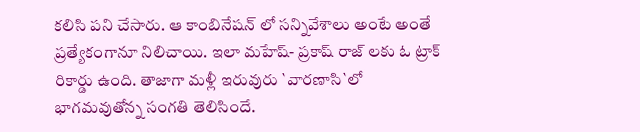కలిసి పని చేసారు. ఆ కాంబినేషన్ లో సన్నివేశాలు అంటే అంతే ప్రత్యేకంగానూ నిలిచాయి. ఇలా మహేష్- ప్రకాష్ రాజ్ లకు ఓ ట్రాక్ రికార్డు ఉంది. తాజాగా మళ్లీ ఇరువురు `వారణాసి`లో భాగమవుతోన్న సంగతి తెలిసిందే.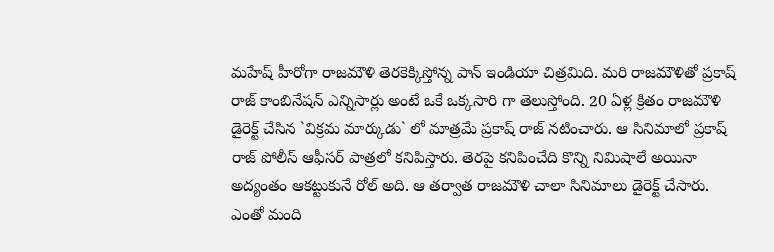మహేష్ హీరోగా రాజమౌళి తెరకెక్కిస్తోన్న పాన్ ఇండియా చిత్రమిది. మరి రాజమౌళితో ప్రకాష్ రాజ్ కాంబినేషన్ ఎన్నిసార్లు అంటే ఒకే ఒక్కసారి గా తెలుస్తోంది. 20 ఏళ్ల క్రితం రాజమౌళి డైరెక్ట్ చేసిన `విక్రమ మార్కుడు` లో మాత్రమే ప్రకాష్ రాజ్ నటించారు. ఆ సినిమాలో ప్రకాష్ రాజ్ పోలీస్ ఆఫీసర్ పాత్రలో కనిపిస్తారు. తెరపై కనిపించేది కొన్ని నిమిషాలే అయినా అద్యంతం ఆకట్టుకునే రోల్ అది. ఆ తర్వాత రాజమౌళి చాలా సినిమాలు డైరెక్ట్ చేసారు. ఎంతో మంది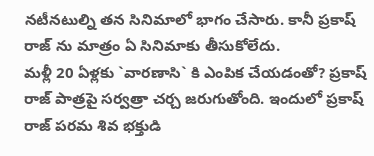నటీనటుల్ని తన సినిమాలో భాగం చేసారు. కానీ ప్రకాష్ రాజ్ ను మాత్రం ఏ సినిమాకు తీసుకోలేదు.
మళ్లీ 20 ఏళ్లకు `వారణాసి` కి ఎంపిక చేయడంతో? ప్రకాష్ రాజ్ పాత్రపై సర్వత్రా చర్చ జరుగుతోంది. ఇందులో ప్రకాష్ రాజ్ పరమ శివ భక్తుడి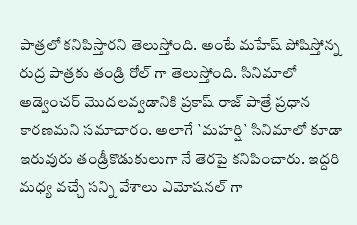పాత్రలో కనిపిస్తారని తెలుస్తోంది. అంటే మహేష్ పోషిస్తోన్న రుద్ర పాత్రకు తండ్రి రోల్ గా తెలుస్తోంది. సినిమాలో అడ్వెంచర్ మొదలవ్వడానికి ప్రకాష్ రాజ్ పాత్రే ప్రధాన కారణమని సమాచారం. అలాగే `మహర్షి` సినిమాలో కూడా ఇరువురు తండ్రీకొడుకులుగా నే తెరపై కనిపించారు. ఇద్దరి మధ్య వచ్చే సన్ని వేశాలు ఎమోషనల్ గా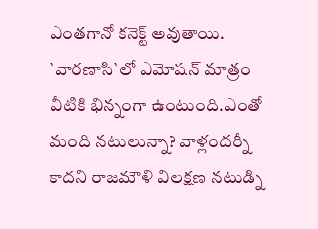ఎంతగానో కనెక్ట్ అవుతాయి. `వారణాసి`లో ఎమోషన్ మాత్రం వీటికి భిన్నంగా ఉంటుంది.ఎంతో మంది నటులున్నా? వాళ్లందర్నీ కాదని రాజమౌళి విలక్షణ నటుడ్ని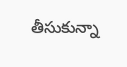తీసుకున్నా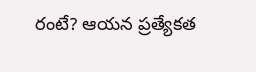రంటే? ఆయన ప్రత్యేకత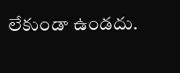లేకుండా ఉండదు.